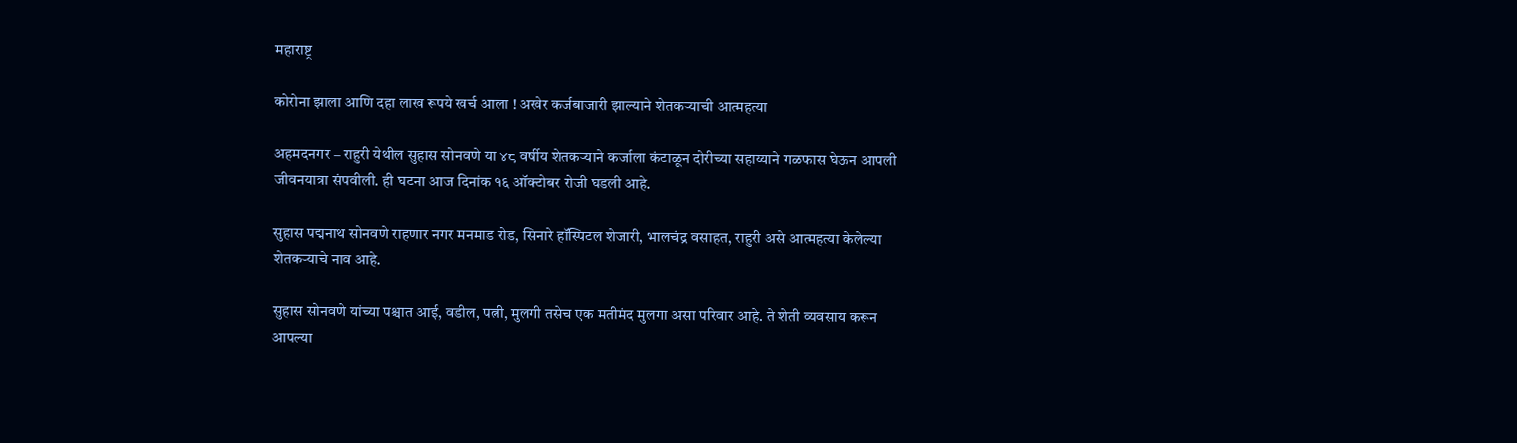महाराष्ट्र

कोरोना झाला आणि दहा लाख रूपये खर्च आला ! अखेर कर्जबाजारी झाल्याने शेतकऱ्याची आत्महत्या

अहमदनगर – राहुरी येथील सुहास सोनवणे या ४८ वर्षीय शेतकऱ्याने कर्जाला कंटाळून दोरीच्या सहाय्याने गळफास घेऊन आपली जीवनयात्रा संपवीली. ही घटना आज दिनांक १६ ऑक्टोबर रोजी घडली आहे.

सुहास पद्मनाथ सोनवणे राहणार नगर मनमाड रोड, सिनारे हॉस्पिटल शेजारी, भालचंद्र वसाहत, राहुरी असे आत्महत्या केलेल्या शेतकऱ्याचे नाव आहे.

सुहास सोनवणे यांच्या पश्चात आई, वडील, पत्नी, मुलगी तसेच एक मतीमंद मुलगा असा परिवार आहे. ते शेती व्यवसाय करून आपल्या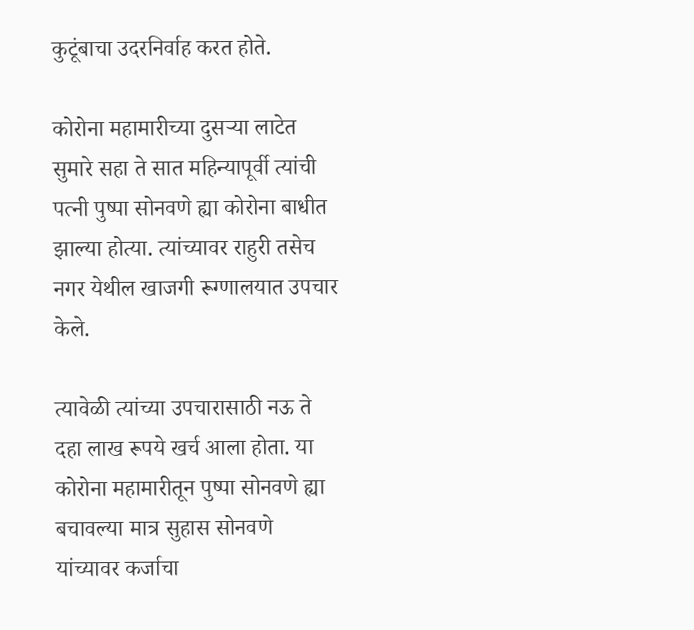कुटूंबाचा उदरनिर्वाह करत होते.

कोरोना महामारीच्या दुसऱ्या लाटेत सुमारे सहा ते सात महिन्यापूर्वी त्यांची पत्नी पुष्पा सोनवणे ह्या कोरोना बाधीत झाल्या होत्या. त्यांच्यावर राहुरी तसेच नगर येथील खाजगी रूग्णालयात उपचार केले.

त्यावेळी त्यांच्या उपचारासाठी नऊ ते दहा लाख रूपये खर्च आला होता. या कोरोना महामारीतून पुष्पा सोनवणे ह्या बचावल्या मात्र सुहास सोनवणे यांच्यावर कर्जाचा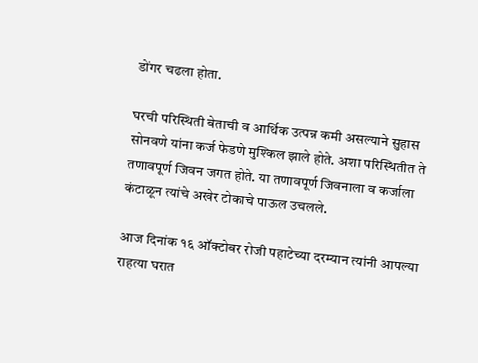डोंगर चढला होता.

घरची परिस्थिती बेताची व आर्थिक उत्पन्न कमी असल्याने सुहास सोनवणे यांना कर्ज फेडणे मुश्किल झाले होते. अशा परिस्थितीत ते तणावपूर्ण जिवन जगत होते. या तणावपूर्ण जिवनाला व कर्जाला कंटाळून त्यांचे अखेर टोकाचे पाऊल उचलले.

आज दिनांक १६ ऑक्टोबर रोजी पहाटेच्या दरम्यान त्यांनी आपल्या राहत्या घरात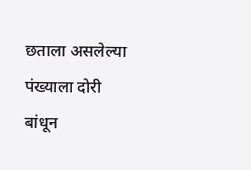छताला असलेल्या पंख्याला दोरी बांधून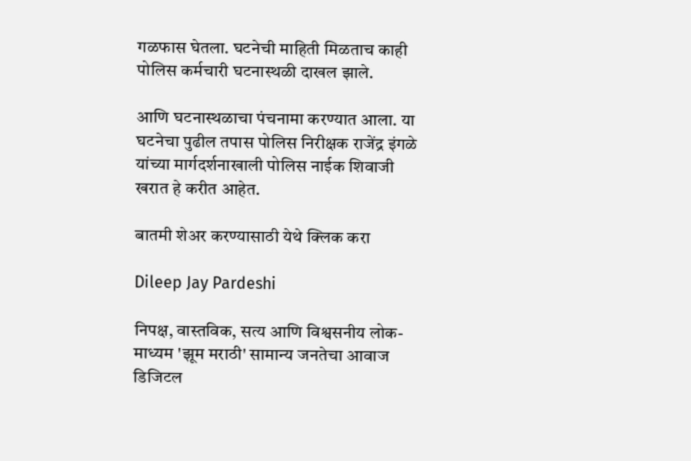गळफास घेतला. घटनेची माहिती मिळताच काही पोलिस कर्मचारी घटनास्थळी दाखल झाले.

आणि घटनास्थळाचा पंचनामा करण्यात आला. या घटनेचा पुढील तपास पोलिस निरीक्षक राजेंद्र इंगळे यांच्या मार्गदर्शनाखाली पोलिस नाईक शिवाजी खरात हे करीत आहेत.

बातमी शेअर करण्यासाठी येथे क्लिक करा

Dileep Jay Pardeshi

निपक्ष, वास्तविक, सत्य आणि विश्वसनीय लोक-माध्यम 'झूम मराठी' सामान्य जनतेचा आवाज डिजिटल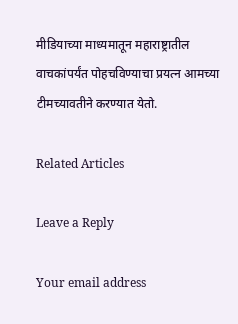मीडियाच्या माध्यमातून महाराष्ट्रातील वाचकांपर्यंत पोहचविण्याचा प्रयत्न आमच्या टीमच्यावतीने करण्यात येतो.

Related Articles

Leave a Reply

Your email address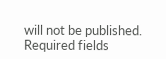will not be published. Required fields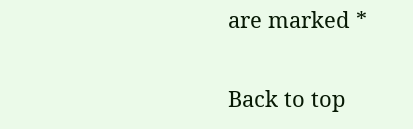are marked *

Back to top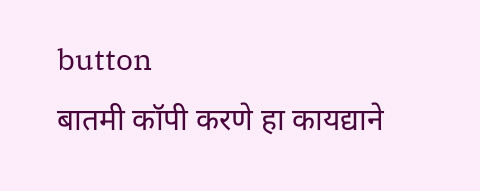button
बातमी कॉपी करणे हा कायद्याने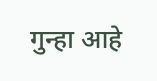गुन्हा आहे